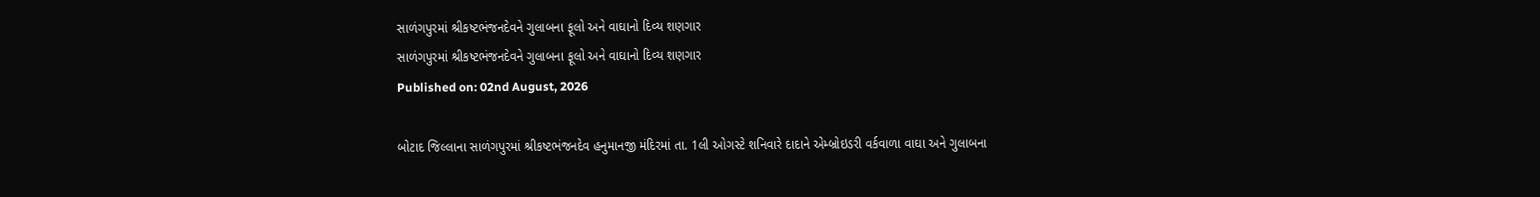સાળંગપુરમાં શ્રીકષ્ટભંજનદેવને ગુલાબના ફૂલો અને વાઘાનો દિવ્ય શણગાર
સાળંગપુરમાં શ્રીકષ્ટભંજનદેવને ગુલાબના ફૂલો અને વાઘાનો દિવ્ય શણગાર
Published on: 02nd August, 2026

બોટાદ જિલ્લાના સાળંગપુરમાં શ્રીકષ્ટભંજનદેવ હનુમાનજી મંદિરમાં તા. 1લી ઓગસ્ટે શનિવારે દાદાને એમ્બ્રોઇડરી વર્કવાળા વાઘા અને ગુલાબના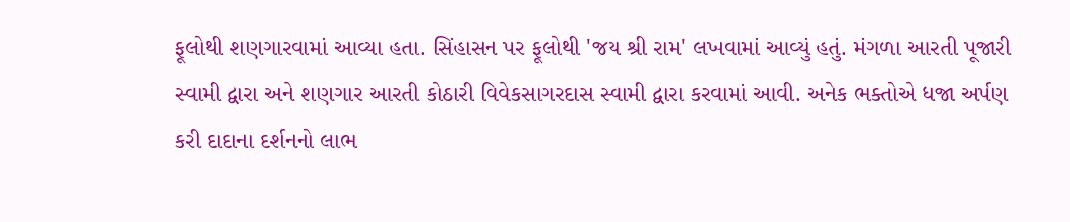ફૂલોથી શણગારવામાં આવ્યા હતા. સિંહાસન પર ફૂલોથી 'જય શ્રી રામ' લખવામાં આવ્યું હતું. મંગળા આરતી પૂજારી સ્વામી દ્વારા અને શણગાર આરતી કોઠારી વિવેકસાગરદાસ સ્વામી દ્વારા કરવામાં આવી. અનેક ભક્તોએ ધજા અર્પણ કરી દાદાના દર્શનનો લાભ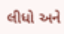લીધો અને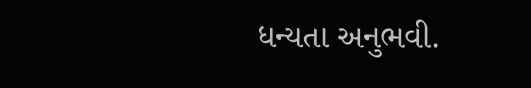ધન્યતા અનુભવી.